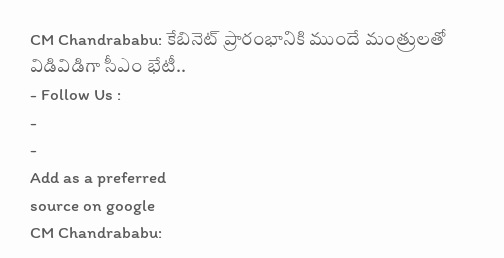CM Chandrababu: కేబినెట్ ప్రారంభానికి ముందే మంత్రులతో విడివిడిగా సీఎం భేటీ..
- Follow Us :
-
-
Add as a preferred
source on google
CM Chandrababu: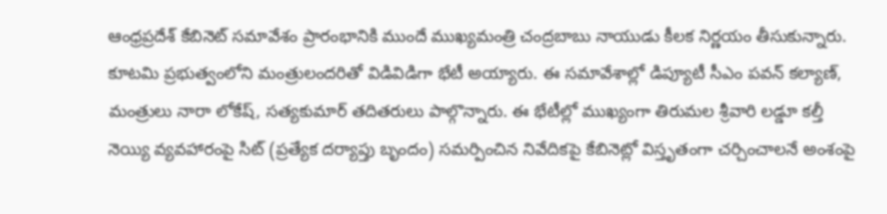ఆంధ్రప్రదేశ్ కేబినెట్ సమావేశం ప్రారంభానికి ముందే ముఖ్యమంత్రి చంద్రబాబు నాయుడు కీలక నిర్ణయం తీసుకున్నారు. కూటమి ప్రభుత్వంలోని మంత్రులందరితో విడివిడిగా భేటీ అయ్యారు. ఈ సమావేశాల్లో డిప్యూటీ సీఎం పవన్ కల్యాణ్, మంత్రులు నారా లోకేష్, సత్యకుమార్ తదితరులు పాల్గొన్నారు. ఈ భేటీల్లో ముఖ్యంగా తిరుమల శ్రీవారి లడ్డూ కల్తీ నెయ్యి వ్యవహారంపై సిట్ (ప్రత్యేక దర్యాప్తు బృందం) సమర్పించిన నివేదికపై కేబినెట్లో విస్తృతంగా చర్చించాలనే అంశంపై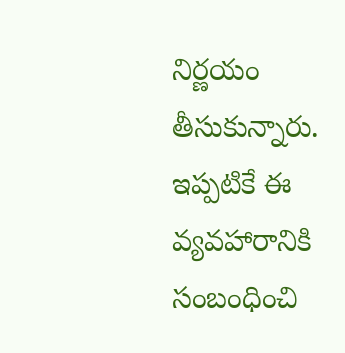నిర్ణయం తీసుకున్నారు. ఇప్పటికే ఈ వ్యవహారానికి సంబంధించి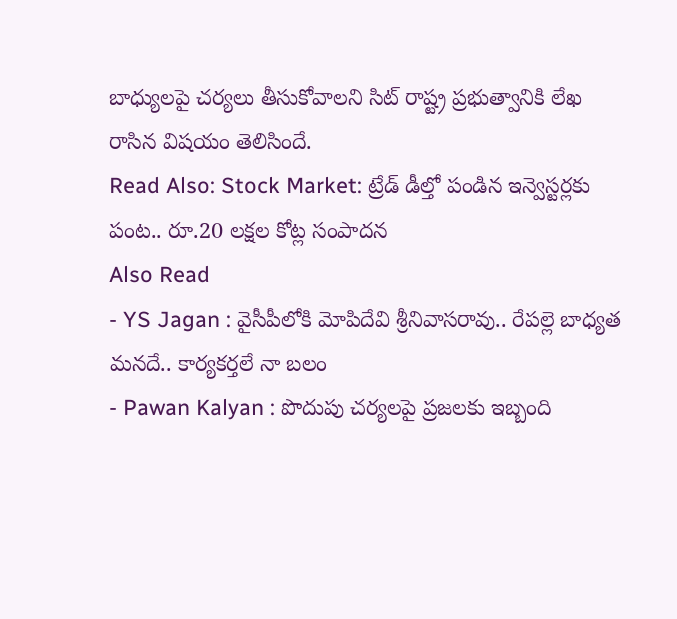బాధ్యులపై చర్యలు తీసుకోవాలని సిట్ రాష్ట్ర ప్రభుత్వానికి లేఖ రాసిన విషయం తెలిసిందే.
Read Also: Stock Market: ట్రేడ్ డీల్తో పండిన ఇన్వెస్టర్లకు పంట.. రూ.20 లక్షల కోట్ల సంపాదన
Also Read
- YS Jagan : వైసీపీలోకి మోపిదేవి శ్రీనివాసరావు.. రేపల్లె బాధ్యత మనదే.. కార్యకర్తలే నా బలం
- Pawan Kalyan : పొదుపు చర్యలపై ప్రజలకు ఇబ్బంది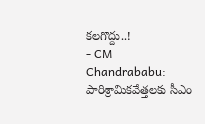కలగొద్దు..!
- CM Chandrababu: పారిశ్రామికవేత్తలకు సీఎం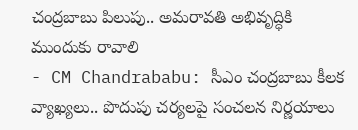చంద్రబాబు పిలుపు.. అమరావతి అభివృద్ధికి ముందుకు రావాలి
- CM Chandrababu: సీఎం చంద్రబాబు కీలక వ్యాఖ్యలు.. పొదుపు చర్యలపై సంచలన నిర్ణయాలు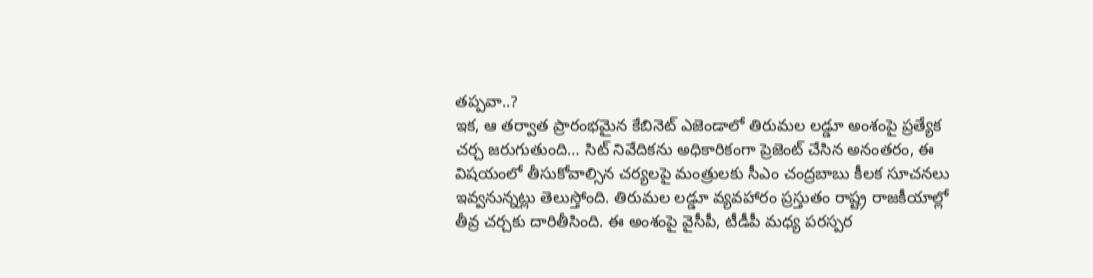తప్పవా..?
ఇక, ఆ తర్వాత ప్రారంభమైన కేబినెట్ ఎజెండాలో తిరుమల లడ్డూ అంశంపై ప్రత్యేక చర్చ జరుగుతుంది… సిట్ నివేదికను అధికారికంగా ప్రెజెంట్ చేసిన అనంతరం, ఈ విషయంలో తీసుకోవాల్సిన చర్యలపై మంత్రులకు సీఎం చంద్రబాబు కీలక సూచనలు ఇవ్వనున్నట్లు తెలుస్తోంది. తిరుమల లడ్డూ వ్యవహారం ప్రస్తుతం రాష్ట్ర రాజకీయాల్లో తీవ్ర చర్చకు దారితీసింది. ఈ అంశంపై వైసీపీ, టీడీపీ మధ్య పరస్పర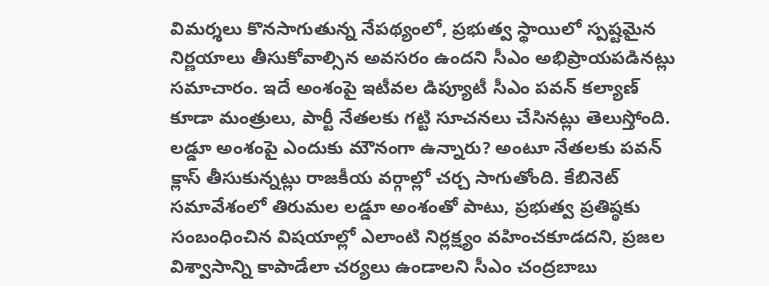విమర్శలు కొనసాగుతున్న నేపథ్యంలో, ప్రభుత్వ స్థాయిలో స్పష్టమైన నిర్ణయాలు తీసుకోవాల్సిన అవసరం ఉందని సీఎం అభిప్రాయపడినట్లు సమాచారం. ఇదే అంశంపై ఇటీవల డిప్యూటీ సీఎం పవన్ కల్యాణ్ కూడా మంత్రులు, పార్టీ నేతలకు గట్టి సూచనలు చేసినట్లు తెలుస్తోంది. లడ్డూ అంశంపై ఎందుకు మౌనంగా ఉన్నారు? అంటూ నేతలకు పవన్ క్లాస్ తీసుకున్నట్లు రాజకీయ వర్గాల్లో చర్చ సాగుతోంది. కేబినెట్ సమావేశంలో తిరుమల లడ్డూ అంశంతో పాటు, ప్రభుత్వ ప్రతిష్ఠకు సంబంధించిన విషయాల్లో ఎలాంటి నిర్లక్ష్యం వహించకూడదని, ప్రజల విశ్వాసాన్ని కాపాడేలా చర్యలు ఉండాలని సీఎం చంద్రబాబు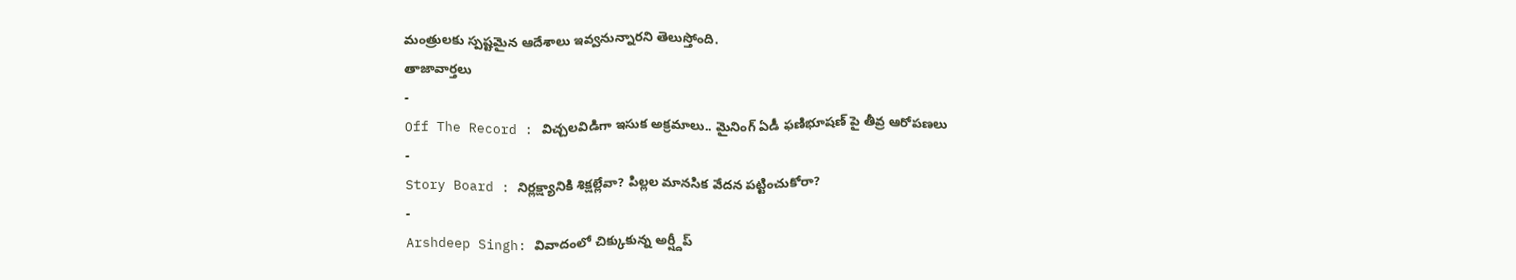మంత్రులకు స్పష్టమైన ఆదేశాలు ఇవ్వనున్నారని తెలుస్తోంది.
తాజావార్తలు
-
Off The Record : విచ్చలవిడిగా ఇసుక అక్రమాలు.. మైనింగ్ ఏడీ ఫణిభూషణ్ పై తీవ్ర ఆరోపణలు
-
Story Board : నిర్లక్ష్యానికి శిక్షల్లేవా? పిల్లల మానసిక వేదన పట్టించుకోరా?
-
Arshdeep Singh: వివాదంలో చిక్కుకున్న అర్ష్దీప్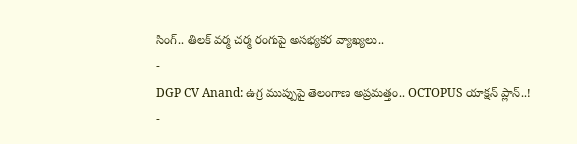సింగ్.. తిలక్ వర్మ చర్మ రంగుపై అసభ్యకర వ్యాఖ్యలు..
-
DGP CV Anand: ఉగ్ర ముప్పుపై తెలంగాణ అప్రమత్తం.. OCTOPUS యాక్షన్ ప్లాన్..!
-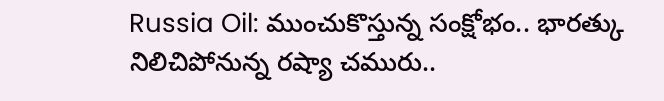Russia Oil: ముంచుకొస్తున్న సంక్షోభం.. భారత్కు నిలిచిపోనున్న రష్యా చమురు..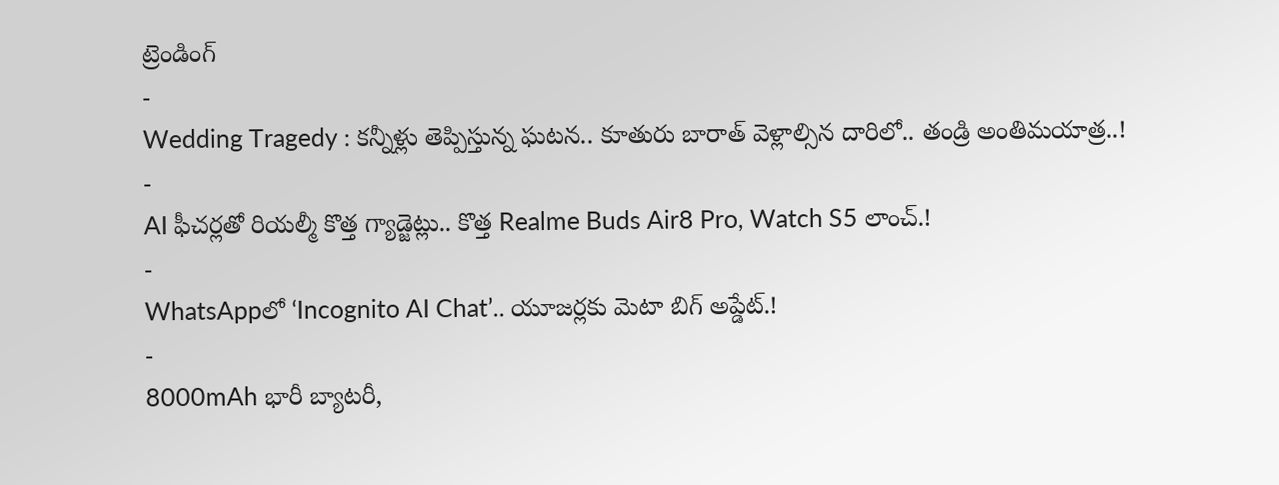ట్రెండింగ్
-
Wedding Tragedy : కన్నీళ్లు తెప్పిస్తున్న ఘటన.. కూతురు బారాత్ వెళ్లాల్సిన దారిలో.. తండ్రి అంతిమయాత్ర..!
-
AI ఫీచర్లతో రియల్మీ కొత్త గ్యాడ్జెట్లు.. కొత్త Realme Buds Air8 Pro, Watch S5 లాంచ్.!
-
WhatsAppలో ‘Incognito AI Chat’.. యూజర్లకు మెటా బిగ్ అప్డేట్.!
-
8000mAh భారీ బ్యాటరీ,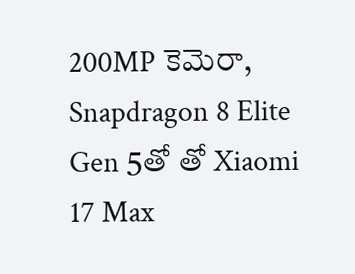200MP కెమెరా, Snapdragon 8 Elite Gen 5తో తో Xiaomi 17 Max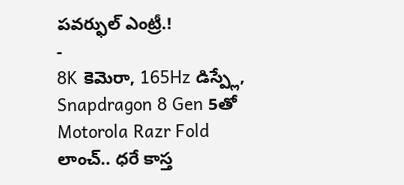పవర్ఫుల్ ఎంట్రీ.!
-
8K కెమెరా, 165Hz డిస్ప్లే, Snapdragon 8 Gen 5తో Motorola Razr Fold లాంచ్.. ధరే కాస్త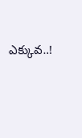ఎక్కువ..!